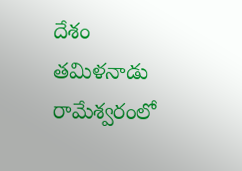దేశం
తమిళనాడు రామేశ్వరంలో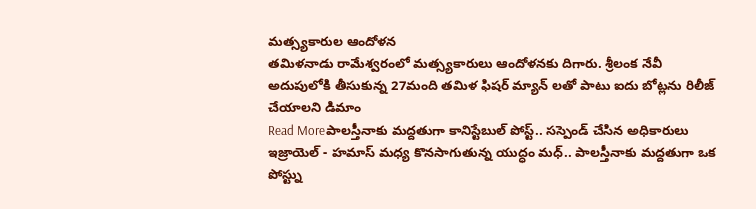మత్స్యకారుల ఆందోళన
తమిళనాడు రామేశ్వరంలో మత్స్యకారులు ఆందోళనకు దిగారు. శ్రీలంక నేవీ అదుపులోకి తీసుకున్న 27మంది తమిళ ఫిషర్ మ్యాన్ లతో పాటు ఐదు బోట్లను రిలీజ్ చేయాలని డిమాం
Read Moreపాలస్తీనాకు మద్దతుగా కానిస్టేబుల్ పోస్ట్.. సస్పెండ్ చేసిన అధికారులు
ఇజ్రాయెల్ - హమాస్ మధ్య కొనసాగుతున్న యుద్ధం మధ్.. పాలస్తీనాకు మద్దతుగా ఒక పోస్ట్ను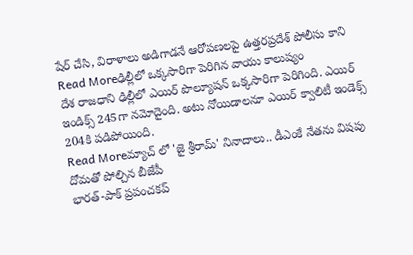షేర్ చేసి, విరాళాలు అడిగాడనే ఆరోపణలపై ఉత్తరప్రదేశ్ పోలీసు కాని
Read Moreఢిల్లీలో ఒక్కసారిగా పెరిగిన వాయు కాలుష్యం
దేశ రాజధాని ఢిల్లీలో ఎయిర్ పొల్యూషన్ ఒక్కసారిగా పెరిగింది. ఎయిర్ ఇండిక్స్ 245గా నమోదైంది. అటు నోయిడాలనూ ఎయిర్ క్వాలిటీ ఇండెక్స్ 204కి పడిపోయింది.
Read Moreమ్యాచ్ లో 'జై శ్రీరామ్' నినాదాలు.. డీఎంకే నేతను విషపు దోమతో పోల్చిన బీజేపీ
భారత్-పాక్ ప్రపంచకప్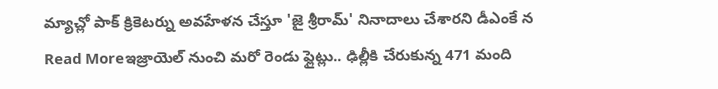మ్యాచ్లో పాక్ క్రికెటర్ను అవహేళన చేస్తూ 'జై శ్రీరామ్' నినాదాలు చేశారని డీఎంకే న
Read Moreఇజ్రాయెల్ నుంచి మరో రెండు ఫ్లైట్లు.. ఢిల్లీకి చేరుకున్న 471 మంది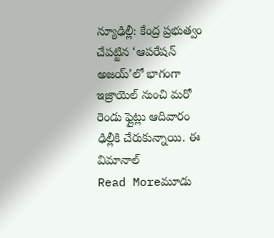న్యూఢిల్లీ: కేంద్ర ప్రభుత్వం చేపట్టిన ‘ఆపరేషన్ అజయ్’లో భాగంగా ఇజ్రాయెల్ నుంచి మరో రెండు ఫ్లైట్లు ఆదివారం ఢిల్లీకి చేరుకున్నాయి. ఈ విమానాల్
Read Moreమూడు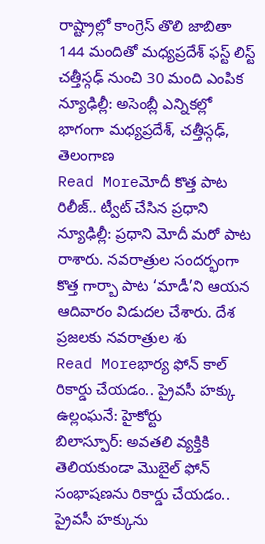రాష్ట్రాల్లో కాంగ్రెస్ తొలి జాబితా
144 మందితో మధ్యప్రదేశ్ ఫస్ట్ లిస్ట్ చత్తీస్గఢ్ నుంచి 30 మంది ఎంపిక న్యూఢిల్లీ: అసెంబ్లీ ఎన్నికల్లో భాగంగా మధ్యప్రదేశ్, చత్తీస్గఢ్, తెలంగాణ
Read Moreమోదీ కొత్త పాట రిలీజ్.. ట్వీట్ చేసిన ప్రధాని
న్యూఢిల్లీ: ప్రధాని మోదీ మరో పాట రాశారు. నవరాత్రుల సందర్భంగా కొత్త గార్బా పాట ‘మాడీ’ని ఆయన ఆదివారం విడుదల చేశారు. దేశ ప్రజలకు నవరాత్రుల శు
Read Moreభార్య ఫోన్ కాల్ రికార్డు చేయడం.. ప్రైవసీ హక్కు ఉల్లంఘనే: హైకోర్టు
బిలాస్పూర్: అవతలి వ్యక్తికి తెలియకుండా మొబైల్ ఫోన్ సంభాషణను రికార్డు చేయడం.. ప్రైవసీ హక్కును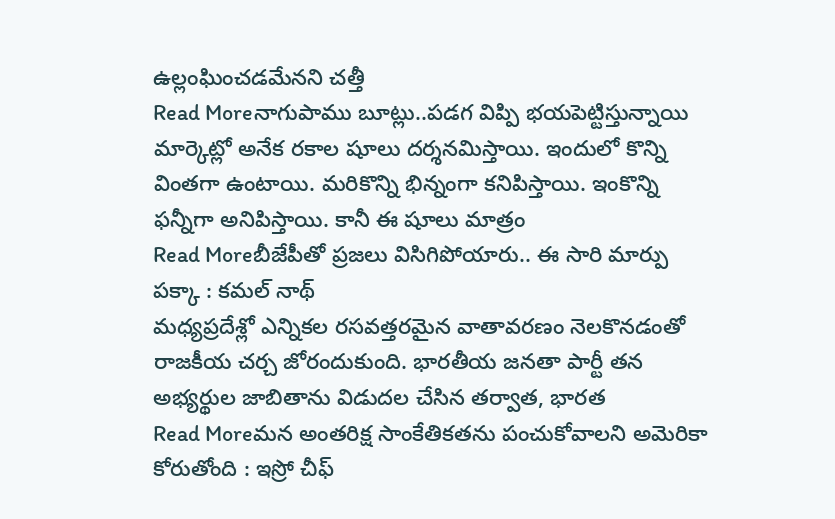ఉల్లంఘించడమేనని చత్తీ
Read Moreనాగుపాము బూట్లు..పడగ విప్పి భయపెట్టిస్తున్నాయి
మార్కెట్లో అనేక రకాల షూలు దర్శనమిస్తాయి. ఇందులో కొన్ని వింతగా ఉంటాయి. మరికొన్ని భిన్నంగా కనిపిస్తాయి. ఇంకొన్ని ఫన్నీగా అనిపిస్తాయి. కానీ ఈ షూలు మాత్రం
Read Moreబీజేపీతో ప్రజలు విసిగిపోయారు.. ఈ సారి మార్పు పక్కా : కమల్ నాథ్
మధ్యప్రదేశ్లో ఎన్నికల రసవత్తరమైన వాతావరణం నెలకొనడంతో రాజకీయ చర్చ జోరందుకుంది. భారతీయ జనతా పార్టీ తన అభ్యర్థుల జాబితాను విడుదల చేసిన తర్వాత, భారత
Read Moreమన అంతరిక్ష సాంకేతికతను పంచుకోవాలని అమెరికా కోరుతోంది : ఇస్రో చీఫ్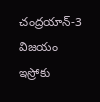చంద్రయాన్-3 విజయం ఇస్రోకు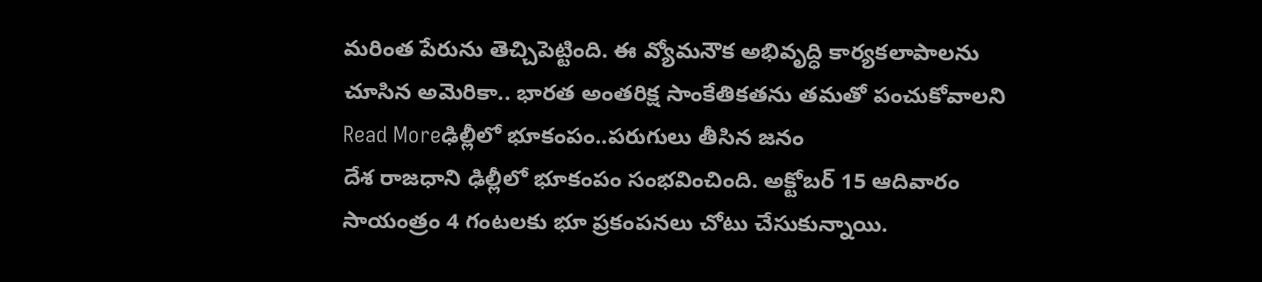మరింత పేరును తెచ్చిపెట్టింది. ఈ వ్యోమనౌక అభివృద్ధి కార్యకలాపాలను చూసిన అమెరికా.. భారత అంతరిక్ష సాంకేతికతను తమతో పంచుకోవాలని
Read Moreఢిల్లీలో భూకంపం..పరుగులు తీసిన జనం
దేశ రాజధాని ఢిల్లీలో భూకంపం సంభవించింది. అక్టోబర్ 15 ఆదివారం సాయంత్రం 4 గంటలకు భూ ప్రకంపనలు చోటు చేసుకున్నాయి.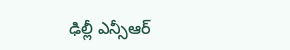ఢిల్లీ ఎన్సీఆర్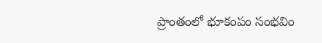ప్రాంతంలో భూకంపం సంభవిం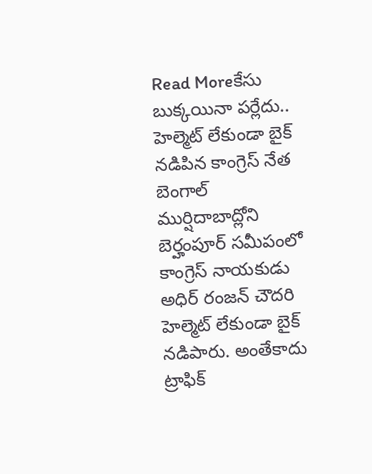Read Moreకేసు బుక్కయినా పర్లేదు.. హెల్మెట్ లేకుండా బైక్ నడిపిన కాంగ్రెస్ నేత
బెంగాల్ ముర్షిదాబాద్లోని బెర్హంపూర్ సమీపంలో కాంగ్రెస్ నాయకుడు అధిర్ రంజన్ చౌదరి హెల్మెట్ లేకుండా బైక్ నడిపారు. అంతేకాదు ట్రాఫిక్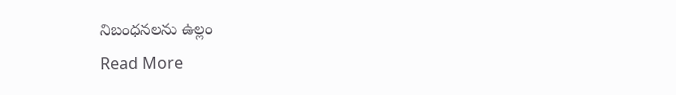నిబంధనలను ఉల్లం
Read More